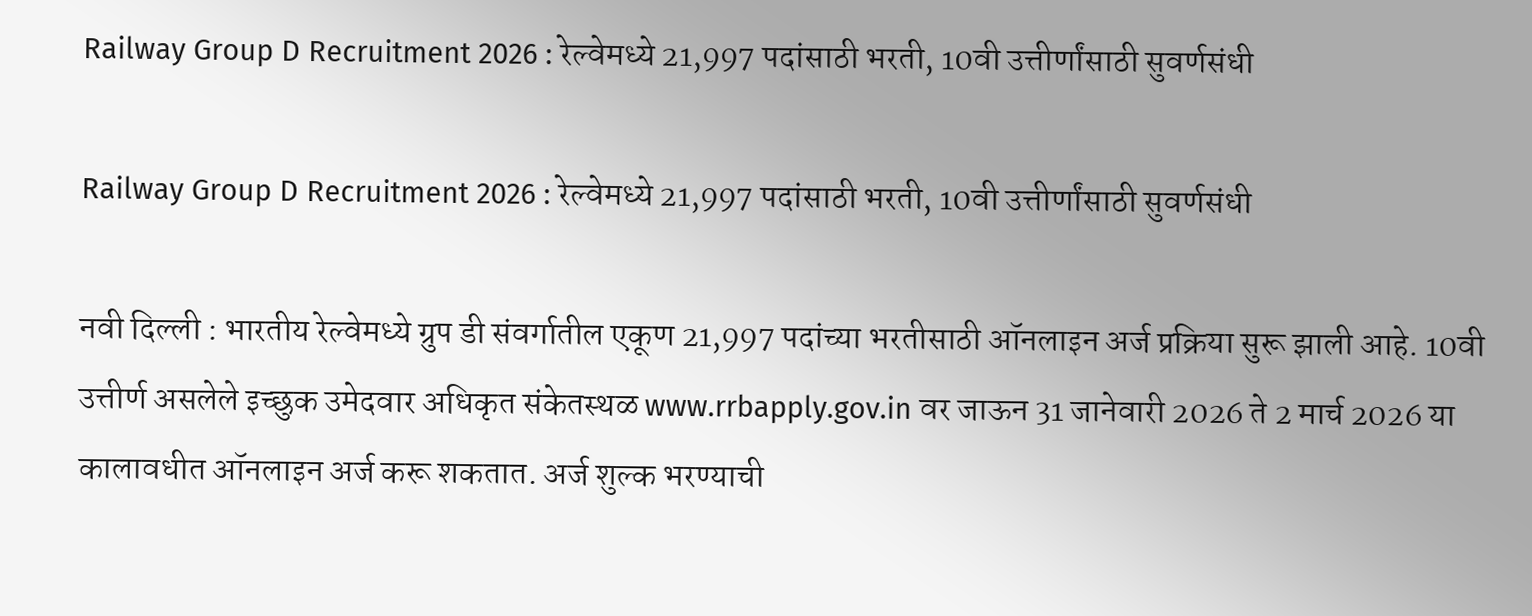Railway Group D Recruitment 2026 : रेल्वेमध्ये 21,997 पदांसाठी भरती, 10वी उत्तीर्णांसाठी सुवर्णसंधी

Railway Group D Recruitment 2026 : रेल्वेमध्ये 21,997 पदांसाठी भरती, 10वी उत्तीर्णांसाठी सुवर्णसंधी

नवी दिल्ली : भारतीय रेल्वेमध्ये ग्रुप डी संवर्गातील एकूण 21,997 पदांच्या भरतीसाठी ऑनलाइन अर्ज प्रक्रिया सुरू झाली आहे. 10वी उत्तीर्ण असलेले इच्छुक उमेदवार अधिकृत संकेतस्थळ www.rrbapply.gov.in वर जाऊन 31 जानेवारी 2026 ते 2 मार्च 2026 या कालावधीत ऑनलाइन अर्ज करू शकतात. अर्ज शुल्क भरण्याची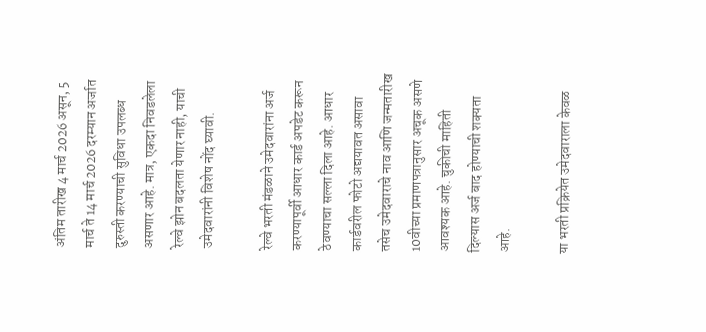अंतिम तारीख 4 मार्च 2026 असून, 5 मार्च ते 14 मार्च 2026 दरम्यान अर्जात दुरुस्ती करण्याची सुविधा उपलब्ध असणार आहे. मात्र, एकदा निवडलेला रेल्वे झोन बदलता येणार नाही, याची उमेदवारांनी विशेष नोंद घ्यावी.

रेल्वे भरती मंडळाने उमेदवारांना अर्ज करण्यापूर्वी आधार कार्ड अपडेट करून ठेवण्याचा सल्ला दिला आहे. आधार कार्डवरील फोटो अद्ययावत असावा तसेच उमेदवाराचे नाव आणि जन्मतारीख 10वीच्या प्रमाणपत्रानुसार अचूक असणे आवश्यक आहे. चुकीची माहिती दिल्यास अर्ज बाद होण्याची शक्यता आहे.

या भरती प्रक्रियेत उमेदवाराला केवळ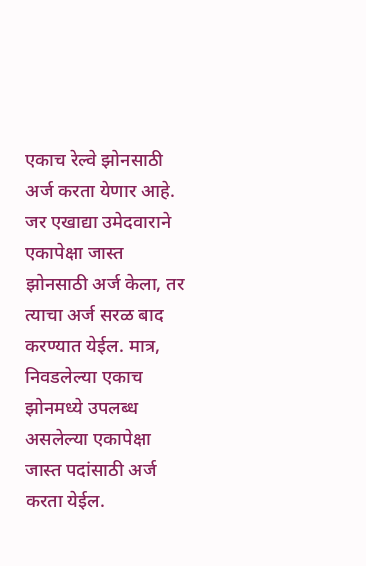एकाच रेल्वे झोनसाठी अर्ज करता येणार आहे. जर एखाद्या उमेदवाराने एकापेक्षा जास्त झोनसाठी अर्ज केला, तर त्याचा अर्ज सरळ बाद करण्यात येईल. मात्र, निवडलेल्या एकाच झोनमध्ये उपलब्ध असलेल्या एकापेक्षा जास्त पदांसाठी अर्ज करता येईल.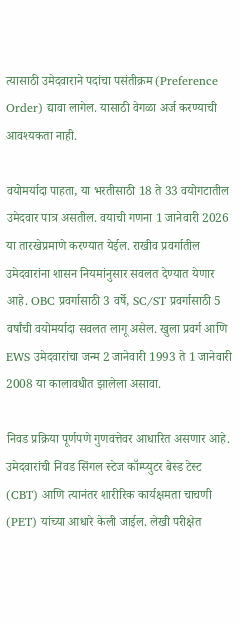त्यासाठी उमेदवाराने पदांचा पसंतीक्रम (Preference Order) द्यावा लागेल. यासाठी वेगळा अर्ज करण्याची आवश्यकता नाही.

वयोमर्यादा पाहता, या भरतीसाठी 18 ते 33 वयोगटातील उमेदवार पात्र असतील. वयाची गणना 1 जानेवारी 2026 या तारखेप्रमाणे करण्यात येईल. राखीव प्रवर्गातील उमेदवारांना शासन नियमांनुसार सवलत देण्यात येणार आहे. OBC प्रवर्गासाठी 3 वर्षे, SC/ST प्रवर्गासाठी 5 वर्षांची वयोमर्यादा सवलत लागू असेल. खुला प्रवर्ग आणि EWS उमेदवारांचा जन्म 2 जानेवारी 1993 ते 1 जानेवारी 2008 या कालावधीत झालेला असावा.

निवड प्रक्रिया पूर्णपणे गुणवत्तेवर आधारित असणार आहे. उमेदवारांची निवड सिंगल स्टेज कॉम्प्युटर बेस्ड टेस्ट (CBT) आणि त्यानंतर शारीरिक कार्यक्षमता चाचणी (PET) यांच्या आधारे केली जाईल. लेखी परीक्षेत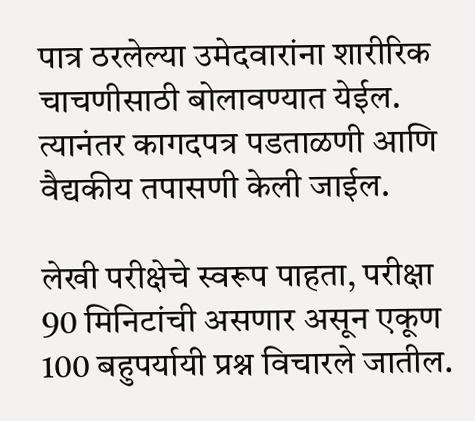पात्र ठरलेल्या उमेदवारांना शारीरिक चाचणीसाठी बोलावण्यात येईल. त्यानंतर कागदपत्र पडताळणी आणि वैद्यकीय तपासणी केली जाईल.

लेखी परीक्षेचे स्वरूप पाहता, परीक्षा 90 मिनिटांची असणार असून एकूण 100 बहुपर्यायी प्रश्न विचारले जातील.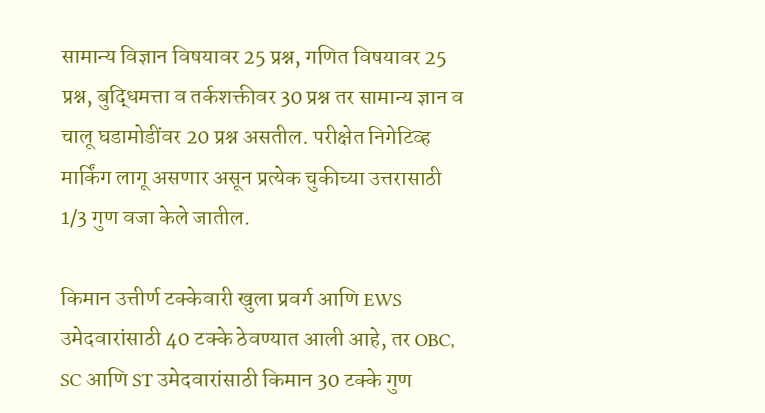सामान्य विज्ञान विषयावर 25 प्रश्न, गणित विषयावर 25 प्रश्न, बुद्धिमत्ता व तर्कशक्तीवर 30 प्रश्न तर सामान्य ज्ञान व चालू घडामोडींवर 20 प्रश्न असतील. परीक्षेत निगेटिव्ह मार्किंग लागू असणार असून प्रत्येक चुकीच्या उत्तरासाठी 1/3 गुण वजा केले जातील.

किमान उत्तीर्ण टक्केवारी खुला प्रवर्ग आणि EWS उमेदवारांसाठी 40 टक्के ठेवण्यात आली आहे, तर OBC, SC आणि ST उमेदवारांसाठी किमान 30 टक्के गुण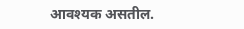आवश्यक असतील.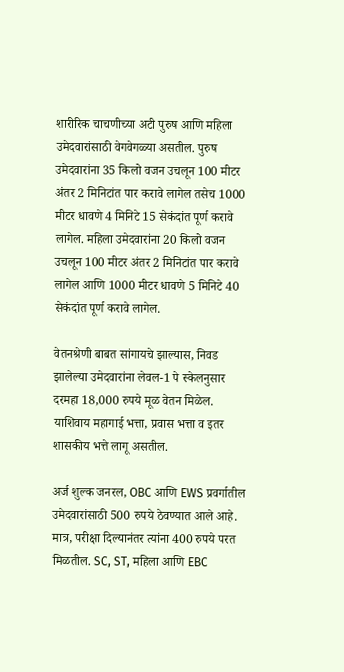शारीरिक चाचणीच्या अटी पुरुष आणि महिला उमेदवारांसाठी वेगवेगळ्या असतील. पुरुष उमेदवारांना 35 किलो वजन उचलून 100 मीटर अंतर 2 मिनिटांत पार करावे लागेल तसेच 1000 मीटर धावणे 4 मिनिटे 15 सेकंदांत पूर्ण करावे लागेल. महिला उमेदवारांना 20 किलो वजन उचलून 100 मीटर अंतर 2 मिनिटांत पार करावे लागेल आणि 1000 मीटर धावणे 5 मिनिटे 40 सेकंदांत पूर्ण करावे लागेल.

वेतनश्रेणी बाबत सांगायचे झाल्यास, निवड झालेल्या उमेदवारांना लेवल-1 पे स्केलनुसार दरमहा 18,000 रुपये मूळ वेतन मिळेल. याशिवाय महागाई भत्ता, प्रवास भत्ता व इतर शासकीय भत्ते लागू असतील.

अर्ज शुल्क जनरल, OBC आणि EWS प्रवर्गातील उमेदवारांसाठी 500 रुपये ठेवण्यात आले आहे. मात्र, परीक्षा दिल्यानंतर त्यांना 400 रुपये परत मिळतील. SC, ST, महिला आणि EBC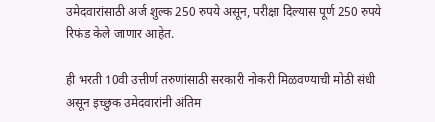उमेदवारांसाठी अर्ज शुल्क 250 रुपये असून, परीक्षा दिल्यास पूर्ण 250 रुपये रिफंड केले जाणार आहेत.

ही भरती 10वी उत्तीर्ण तरुणांसाठी सरकारी नोकरी मिळवण्याची मोठी संधी असून इच्छुक उमेदवारांनी अंतिम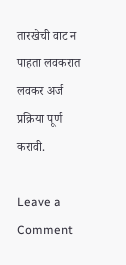तारखेची वाट न पाहता लवकरात लवकर अर्ज प्रक्रिया पूर्ण करावी.

Leave a Comment